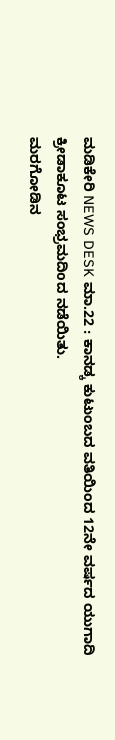ಮಡಿಕೇರಿ NEWS DESK ಮಾ.22 : ಕಾನಡ್ಕ ಕುಟುಂಬದ ವತಿಯಿಂದ 12ನೇ ವರ್ಷದ ಯುಗಾದಿ ಕ್ರೀಡಾಕೂಟ ಸಂಭ್ರಮದಿoದ ನಡೆಯಿತು.
ಮರಗೋಡಿನ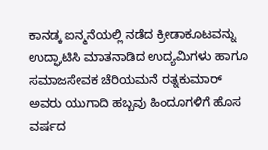ಕಾನಡ್ಕ ಐನ್ಮನೆಯಲ್ಲಿ ನಡೆದ ಕ್ರೀಡಾಕೂಟವನ್ನು ಉದ್ಘಾಟಿಸಿ ಮಾತನಾಡಿದ ಉದ್ಯಮಿಗಳು ಹಾಗೂ ಸಮಾಜಸೇವಕ ಚೆರಿಯಮನೆ ರತ್ನಕುಮಾರ್ ಅವರು ಯುಗಾದಿ ಹಬ್ಬವು ಹಿಂದೂಗಳಿಗೆ ಹೊಸ ವರ್ಷದ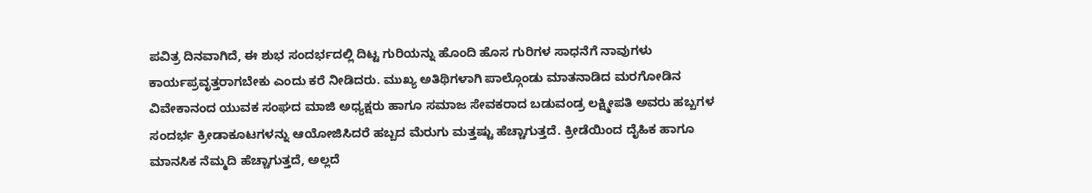ಪವಿತ್ರ ದಿನವಾಗಿದೆ, ಈ ಶುಭ ಸಂದರ್ಭದಲ್ಲಿ ದಿಟ್ಟ ಗುರಿಯನ್ನು ಹೊಂದಿ ಹೊಸ ಗುರಿಗಳ ಸಾಧನೆಗೆ ನಾವುಗಳು ಕಾರ್ಯಪ್ರವೃತ್ತರಾಗಬೇಕು ಎಂದು ಕರೆ ನೀಡಿದರು. ಮುಖ್ಯ ಅತಿಥಿಗಳಾಗಿ ಪಾಲ್ಗೊಂಡು ಮಾತನಾಡಿದ ಮರಗೋಡಿನ ವಿವೇಕಾನಂದ ಯುವಕ ಸಂಘದ ಮಾಜಿ ಅಧ್ಯಕ್ಷರು ಹಾಗೂ ಸಮಾಜ ಸೇವಕರಾದ ಬಡುವಂಡ್ರ ಲಕ್ಷ್ಮೀಪತಿ ಅವರು ಹಬ್ಬಗಳ ಸಂದರ್ಭ ಕ್ರೀಡಾಕೂಟಗಳನ್ನು ಆಯೋಜಿಸಿದರೆ ಹಬ್ಬದ ಮೆರುಗು ಮತ್ತಷ್ಟು ಹೆಚ್ಚಾಗುತ್ತದೆ. ಕ್ರೀಡೆಯಿಂದ ದೈಹಿಕ ಹಾಗೂ ಮಾನಸಿಕ ನೆಮ್ಮದಿ ಹೆಚ್ಚಾಗುತ್ತದೆ, ಅಲ್ಲದೆ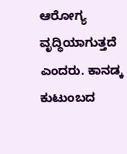ಆರೋಗ್ಯ ವೃದ್ಧಿಯಾಗುತ್ತದೆ ಎಂದರು. ಕಾನಡ್ಕ ಕುಟುಂಬದ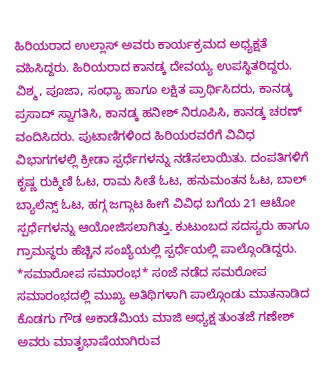ಹಿರಿಯರಾದ ಉಲ್ಲಾಸ್ ಅವರು ಕಾರ್ಯಕ್ರಮದ ಅಧ್ಯಕ್ಷತೆ ವಹಿಸಿದ್ದರು. ಹಿರಿಯರಾದ ಕಾನಡ್ಕ ದೇವಯ್ಯ ಉಪಸ್ಥಿತರಿದ್ದರು. ವಿಶ್ಮ, ಪೂಜಾ, ಸಂಧ್ಯಾ ಹಾಗೂ ಲಕ್ಷಿತ ಪ್ರಾರ್ಥಿಸಿದರು, ಕಾನಡ್ಕ ಪ್ರಸಾದ್ ಸ್ವಾಗತಿಸಿ, ಕಾನಡ್ಕ ಹನೀಶ್ ನಿರೂಪಿಸಿ, ಕಾನಡ್ಕ ಚರಣ್ ವಂದಿಸಿದರು. ಪುಟಾಣಿಗಳಿoದ ಹಿರಿಯರವರೆಗೆ ವಿವಿಧ ವಿಭಾಗಗಳಲ್ಲಿ ಕ್ರೀಡಾ ಸ್ಪರ್ಧೆಗಳನ್ನು ನಡೆಸಲಾಯಿತು. ದಂಪತಿಗಳಿಗೆ ಕೃಷ್ಣ ರುಕ್ಮಿಣಿ ಓಟ, ರಾಮ ಸೀತೆ ಓಟ, ಹನುಮಂತನ ಓಟ, ಬಾಲ್ ಬ್ಯಾಲೆನ್ಸ್ ಓಟ, ಹಗ್ಗ ಜಗ್ಗಾಟ ಹೀಗೆ ವಿವಿಧ ಬಗೆಯ 21 ಆಟೋ ಸ್ಪರ್ಧೆಗಳನ್ನು ಆಯೋಜಿಸಲಾಗಿತ್ತು. ಕುಟುಂಬದ ಸದಸ್ಯರು ಹಾಗೂ ಗ್ರಾಮಸ್ಥರು ಹೆಚ್ಚಿನ ಸಂಖ್ಯೆಯಲ್ಲಿ ಸ್ಪರ್ಧೆಯಲ್ಲಿ ಪಾಲ್ಗೊಂಡಿದ್ದರು. *ಸಮಾರೋಪ ಸಮಾರಂಭ* ಸoಜೆ ನಡೆದ ಸಮರೋಪ ಸಮಾರಂಭದಲ್ಲಿ ಮುಖ್ಯ ಅತಿಥಿಗಳಾಗಿ ಪಾಲ್ಗೊಂಡು ಮಾತನಾಡಿದ ಕೊಡಗು ಗೌಡ ಅಕಾಡೆಮಿಯ ಮಾಜಿ ಅಧ್ಯಕ್ಷ ತುಂತಜೆ ಗಣೇಶ್ ಅವರು ಮಾತೃಭಾಷೆಯಾಗಿರುವ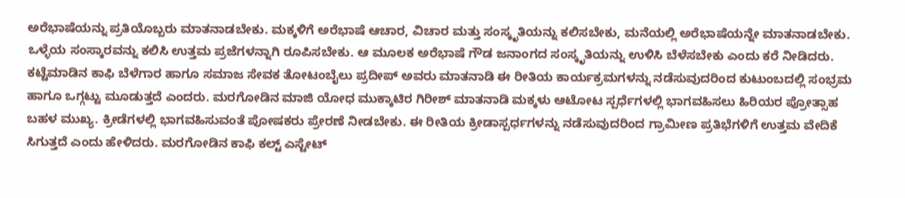ಅರೆಭಾಷೆಯನ್ನು ಪ್ರತಿಯೊಬ್ಬರು ಮಾತನಾಡಬೇಕು. ಮಕ್ಕಳಿಗೆ ಅರೆಭಾಷೆ ಆಚಾರ, ವಿಚಾರ ಮತ್ತು ಸಂಸ್ಕೃತಿಯನ್ನು ಕಲಿಸಬೇಕು, ಮನೆಯಲ್ಲಿ ಅರೆಭಾಷೆಯನ್ನೇ ಮಾತನಾಡಬೇಕು. ಒಳ್ಳೆಯ ಸಂಸ್ಕಾರವನ್ನು ಕಲಿಸಿ ಉತ್ತಮ ಪ್ರಜೆಗಳನ್ನಾಗಿ ರೂಪಿಸಬೇಕು. ಆ ಮೂಲಕ ಅರೆಭಾಷೆ ಗೌಡ ಜನಾಂಗದ ಸಂಸ್ಕೃತಿಯನ್ನು ಉಳಿಸಿ ಬೆಳೆಸಬೇಕು ಎಂದು ಕರೆ ನೀಡಿದರು. ಕಟ್ಟೆಮಾಡಿನ ಕಾಫಿ ಬೆಳೆಗಾರ ಹಾಗೂ ಸಮಾಜ ಸೇವಕ ತೋಟಂಬೈಲು ಪ್ರದೀಪ್ ಅವರು ಮಾತನಾಡಿ ಈ ರೀತಿಯ ಕಾರ್ಯಕ್ರಮಗಳನ್ನು ನಡೆಸುವುದರಿಂದ ಕುಟುಂಬದಲ್ಲಿ ಸಂಭ್ರಮ ಹಾಗೂ ಒಗ್ಗಟ್ಟು ಮೂಡುತ್ತದೆ ಎಂದರು. ಮರಗೋಡಿನ ಮಾಜಿ ಯೋಧ ಮುಕ್ಕಾಟಿರ ಗಿರೀಶ್ ಮಾತನಾಡಿ ಮಕ್ಕಳು ಆಟೋಟ ಸ್ಪರ್ಧೆಗಳಲ್ಲಿ ಭಾಗವಹಿಸಲು ಹಿರಿಯರ ಪ್ರೋತ್ಸಾಹ ಬಹಳ ಮುಖ್ಯ. ಕ್ರೀಡೆಗಳಲ್ಲಿ ಭಾಗವಹಿಸುವಂತೆ ಪೋಷಕರು ಪ್ರೇರಣೆ ನೀಡಬೇಕು. ಈ ರೀತಿಯ ಕ್ರೀಡಾಸ್ಪರ್ಧಗಳನ್ನು ನಡೆಸುವುದರಿಂದ ಗ್ರಾಮೀಣ ಪ್ರತಿಭೆಗಳಿಗೆ ಉತ್ತಮ ವೇದಿಕೆ ಸಿಗುತ್ತದೆ ಎಂದು ಹೇಳಿದರು. ಮರಗೋಡಿನ ಕಾಫಿ ಕಲ್ಟ್ ಎಸ್ಟೇಟ್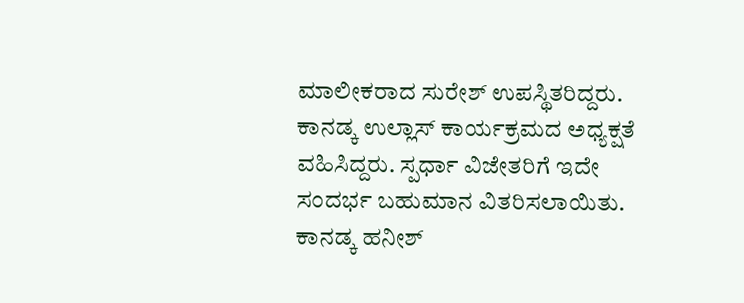ಮಾಲೀಕರಾದ ಸುರೇಶ್ ಉಪಸ್ಥಿತರಿದ್ದರು.
ಕಾನಡ್ಕ ಉಲ್ಲಾಸ್ ಕಾರ್ಯಕ್ರಮದ ಅಧ್ಯಕ್ಷತೆ ವಹಿಸಿದ್ದರು. ಸ್ಪರ್ಧಾ ವಿಜೇತರಿಗೆ ಇದೇ ಸಂದರ್ಭ ಬಹುಮಾನ ವಿತರಿಸಲಾಯಿತು. ಕಾನಡ್ಕ ಹನೀಶ್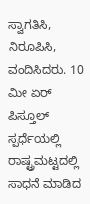ಸ್ವಾಗತಿಸಿ, ನಿರೂಪಿಸಿ, ವಂದಿಸಿದರು. 10 ಮೀ ಏರ್ ಪಿಸ್ತೂಲ್ ಸ್ಪರ್ಧೆಯಲ್ಲಿ ರಾಷ್ಟ್ರಮಟ್ಟದಲ್ಲಿ ಸಾಧನೆ ಮಾಡಿದ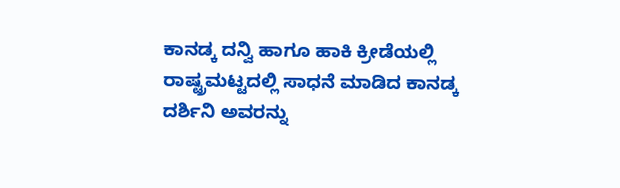ಕಾನಡ್ಕ ದನ್ವಿ ಹಾಗೂ ಹಾಕಿ ಕ್ರೀಡೆಯಲ್ಲಿ ರಾಷ್ಟ್ರಮಟ್ಟದಲ್ಲಿ ಸಾಧನೆ ಮಾಡಿದ ಕಾನಡ್ಕ ದರ್ಶಿನಿ ಅವರನ್ನು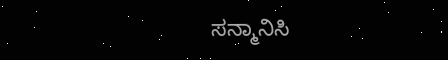ಸನ್ಮಾನಿಸಿ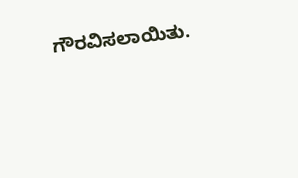ಗೌರವಿಸಲಾಯಿತು.